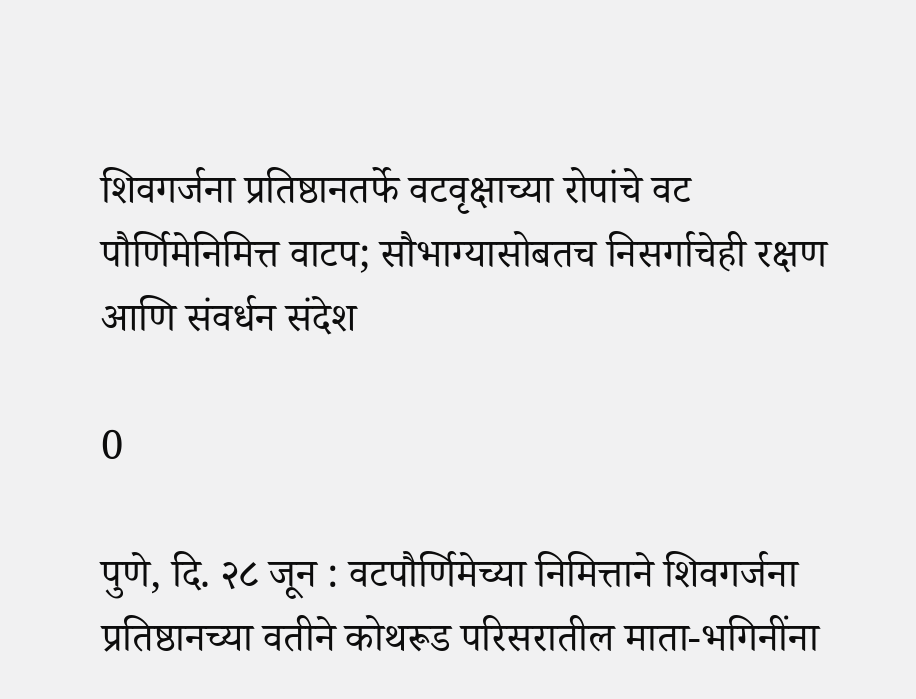शिवगर्जना प्रतिष्ठानतर्फे वटवृक्षाच्या रोपांचे वट पौर्णिमेनिमित्त वाटप; सौभाग्यासोबतच निसर्गाचेही रक्षण आणि संवर्धन संदेश

0

पुणे, दि. २८ जून : वटपौर्णिमेच्या निमित्ताने शिवगर्जना प्रतिष्ठानच्या वतीने कोथरूड परिसरातील माता-भगिनींना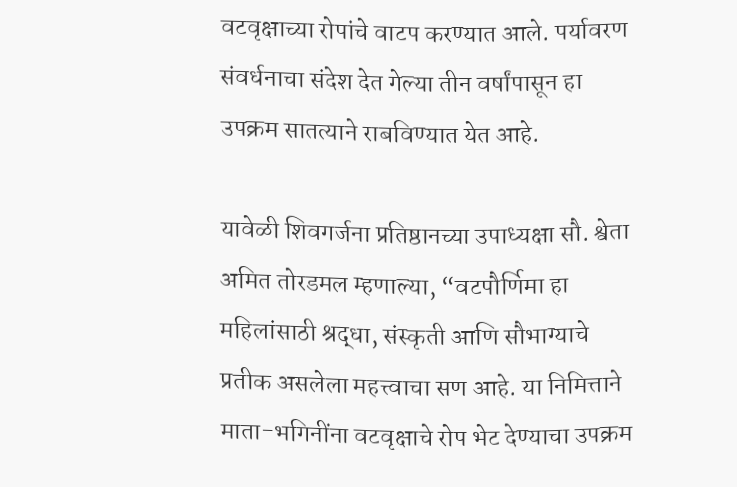वटवृक्षाच्या रोपांचे वाटप करण्यात आले. पर्यावरण संवर्धनाचा संदेश देत गेल्या तीन वर्षांपासून हा उपक्रम सातत्याने राबविण्यात येत आहे.

यावेळी शिवगर्जना प्रतिष्ठानच्या उपाध्यक्षा सौ. श्वेता अमित तोरडमल म्हणाल्या, “वटपौर्णिमा हा महिलांसाठी श्रद्धा, संस्कृती आणि सौभाग्याचे प्रतीक असलेला महत्त्वाचा सण आहे. या निमित्ताने माता-भगिनींना वटवृक्षाचे रोप भेट देण्याचा उपक्रम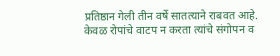प्रतिष्ठान गेली तीन वर्षे सातत्याने राबवत आहे. केवळ रोपांचे वाटप न करता त्यांचे संगोपन व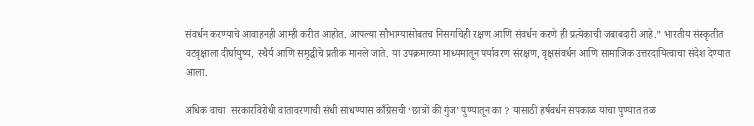संवर्धन करण्याचे आवाहनही आम्ही करीत आहोत. आपल्या सौभाग्यासोबतच निसर्गाचेही रक्षण आणि संवर्धन करणे ही प्रत्येकाची जबाबदारी आहे.” भारतीय संस्कृतीत वटवृक्षाला दीर्घायुष्य, स्थैर्य आणि समृद्धीचे प्रतीक मानले जाते. या उपक्रमाच्या माध्यमातून पर्यावरण संरक्षण, वृक्षसंवर्धन आणि सामाजिक उत्तरदायित्वाचा संदेश देण्यात आला.

अधिक वाचा  सरकारविरोधी वातावरणाची संधी साधण्यास काँग्रेसची ‘छात्रों की गुंज’ पुण्यातून का ? यासाठी हर्षवर्धन सपकाळ यांचा पुण्यात तळ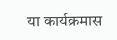या कार्यक्रमास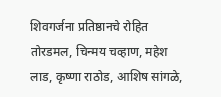शिवगर्जना प्रतिष्ठानचे रोहित तोरडमल, चिन्मय चव्हाण, महेश लाड, कृष्णा राठोड, आशिष सांगळे,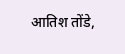आतिश तोंडे,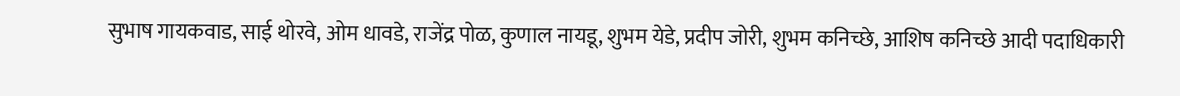सुभाष गायकवाड, साई थोरवे, ओम धावडे, राजेंद्र पोळ, कुणाल नायडू, शुभम येडे, प्रदीप जोरी, शुभम कनिच्छे, आशिष कनिच्छे आदी पदाधिकारी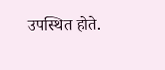उपस्थित होते.